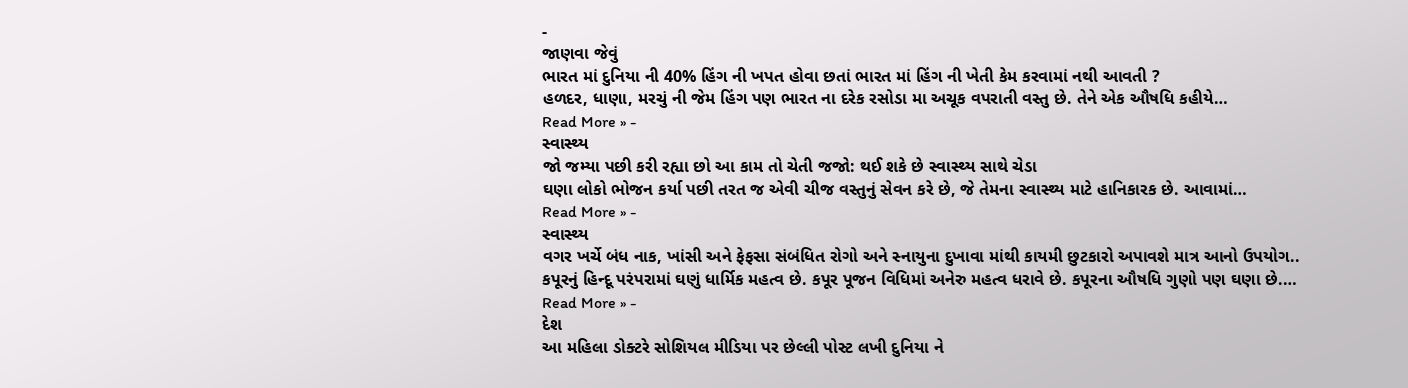-
જાણવા જેવું
ભારત માં દુનિયા ની 40% હિંગ ની ખપત હોવા છતાં ભારત માં હિંગ ની ખેતી કેમ કરવામાં નથી આવતી ?
હળદર, ધાણા, મરચું ની જેમ હિંગ પણ ભારત ના દરેક રસોડા મા અચૂક વપરાતી વસ્તુ છે. તેને એક ઔષધિ કહીયે…
Read More » -
સ્વાસ્થ્ય
જો જમ્યા પછી કરી રહ્યા છો આ કામ તો ચેતી જજો: થઈ શકે છે સ્વાસ્થ્ય સાથે ચેડા
ઘણા લોકો ભોજન કર્યા પછી તરત જ એવી ચીજ વસ્તુનું સેવન કરે છે, જે તેમના સ્વાસ્થ્ય માટે હાનિકારક છે. આવામાં…
Read More » -
સ્વાસ્થ્ય
વગર ખર્ચે બંધ નાક, ખાંસી અને ફેફસા સંબંધિત રોગો અને સ્નાયુના દુખાવા માંથી કાયમી છુટકારો અપાવશે માત્ર આનો ઉપયોગ..
કપૂરનું હિન્દૂ પરંપરામાં ઘણું ધાર્મિક મહત્વ છે. કપૂર પૂજન વિધિમાં અનેરુ મહત્વ ધરાવે છે. કપૂરના ઔષધિ ગુણો પણ ઘણા છે.…
Read More » -
દેશ
આ મહિલા ડોક્ટરે સોશિયલ મીડિયા પર છેલ્લી પોસ્ટ લખી દુનિયા ને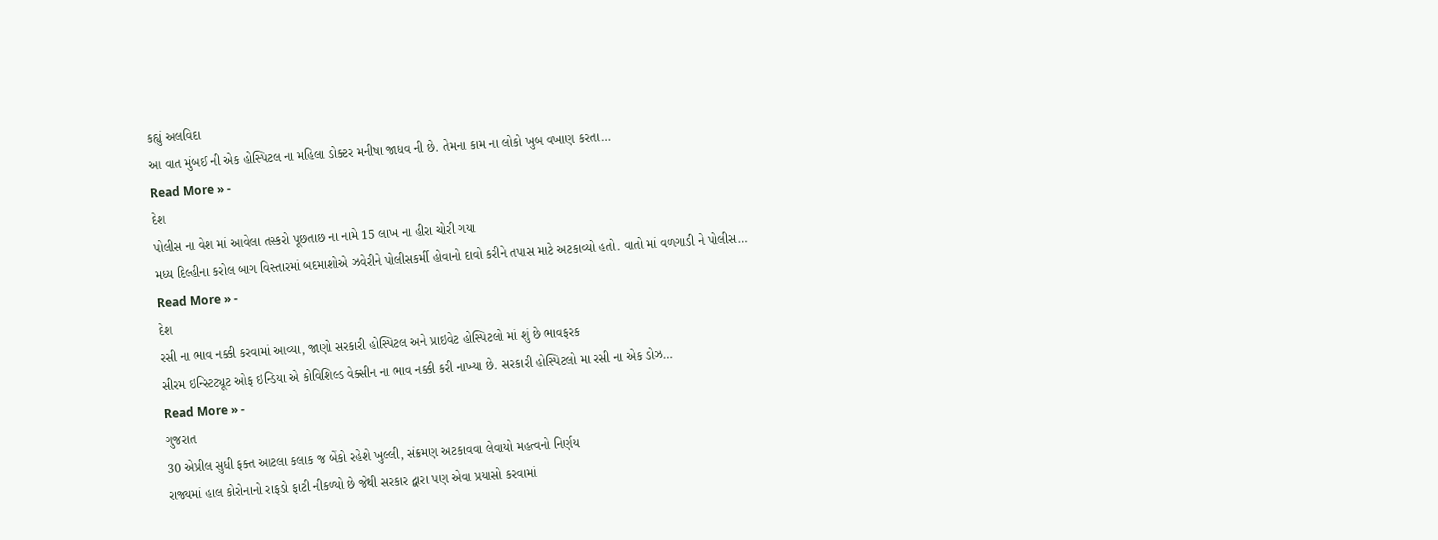કહ્યું અલવિદા
આ વાત મુંબઈ ની એક હોસ્પિટલ ના મહિલા ડોક્ટર મનીષા જાધવ ની છે. તેમના કામ ના લોકો ખુબ વખાણ કરતા…
Read More » -
દેશ
પોલીસ ના વેશ માં આવેલા તસ્કરો પૂછતાછ ના નામે 15 લાખ ના હીરા ચોરી ગયા
મધ્ય દિલ્હીના કરોલ બાગ વિસ્તારમાં બદમાશોએ ઝવેરીને પોલીસકર્મી હોવાનો દાવો કરીને તપાસ માટે અટકાવ્યો હતો. વાતો માં વળગાડી ને પોલીસ…
Read More » -
દેશ
રસી ના ભાવ નક્કી કરવામાં આવ્યા, જાણો સરકારી હોસ્પિટલ અને પ્રાઇવેટ હોસ્પિટલો માં શું છે ભાવફરક
સીરમ ઇન્સ્ટિટ્યૂટ ઓફ ઇન્ડિયા એ કોવિશિલ્ડ વેક્સીન ના ભાવ નક્કી કરી નાખ્યા છે. સરકારી હોસ્પિટલો મા રસી ના એક ડોઝ…
Read More » -
ગુજરાત
30 એપ્રીલ સુધી ફક્ત આટલા કલાક જ બેંકો રહેશે ખુલ્લી, સંક્રમણ અટકાવવા લેવાયો મહત્વનો નિર્ણય
રાજ્યમાં હાલ કોરોનાનો રાફડો ફાટી નીકળ્યો છે જેથી સરકાર દ્વારા પણ એવા પ્રયાસો કરવામાં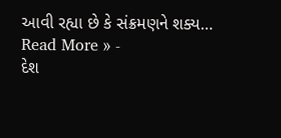આવી રહ્યા છે કે સંક્રમણને શક્ય…
Read More » -
દેશ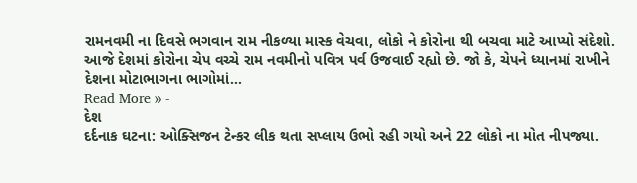રામનવમી ના દિવસે ભગવાન રામ નીકળ્યા માસ્ક વેચવા, લોકો ને કોરોના થી બચવા માટે આપ્યો સંદેશો.
આજે દેશમાં કોરોના ચેપ વચ્ચે રામ નવમીનો પવિત્ર પર્વ ઉજવાઈ રહ્યો છે. જો કે, ચેપને ધ્યાનમાં રાખીને દેશના મોટાભાગના ભાગોમાં…
Read More » -
દેશ
દર્દનાક ઘટના: ઓક્સિજન ટેન્કર લીક થતા સપ્લાય ઉભો રહી ગયો અને 22 લોકો ના મોત નીપજ્યા.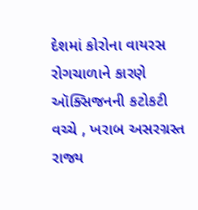દેશમાં કોરોના વાયરસ રોગચાળાને કારણે ઑક્સિજનની કટોકટી વચ્ચે , ખરાબ અસરગ્રસ્ત રાજ્ય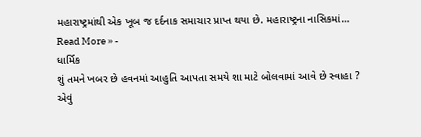મહારાષ્ટ્રમાંથી એક ખૂબ જ દર્દનાક સમાચાર પ્રાપ્ત થયા છે. મહારાષ્ટ્રના નાસિકમાં…
Read More » -
ધાર્મિક
શું તમને ખબર છે હવનમાં આહુતિ આપતા સમયે શા માટે બોલવામાં આવે છે સ્વાહા ?
એવું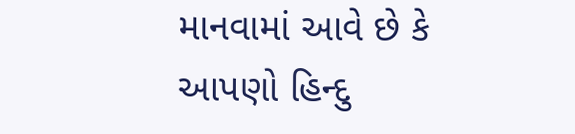માનવામાં આવે છે કે આપણો હિન્દુ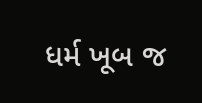ધર્મ ખૂબ જ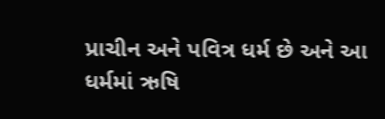પ્રાચીન અને પવિત્ર ધર્મ છે અને આ ધર્મમાં ઋષિ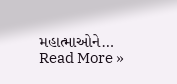મહાત્માઓને…
Read More »